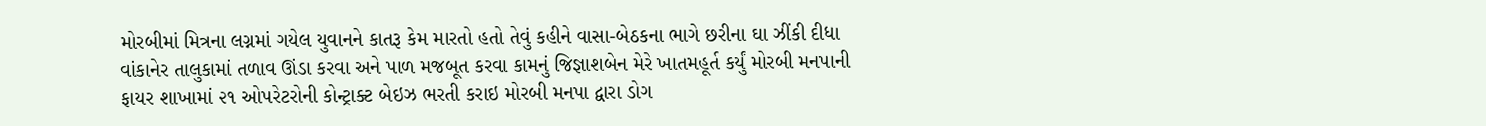મોરબીમાં મિત્રના લગ્નમાં ગયેલ યુવાનને કાતરૂ કેમ મારતો હતો તેવું કહીને વાસા-બેઠકના ભાગે છરીના ઘા ઝીંકી દીધા વાંકાનેર તાલુકામાં તળાવ ઊંડા કરવા અને પાળ મજબૂત કરવા કામનું જિજ્ઞાશબેન મેરે ખાતમહૂર્ત કર્યું મોરબી મનપાની ફાયર શાખામાં ૨૧ ઓપરેટરોની કોન્ટ્રાક્ટ બેઇઝ ભરતી કરાઇ મોરબી મનપા દ્વારા ડોગ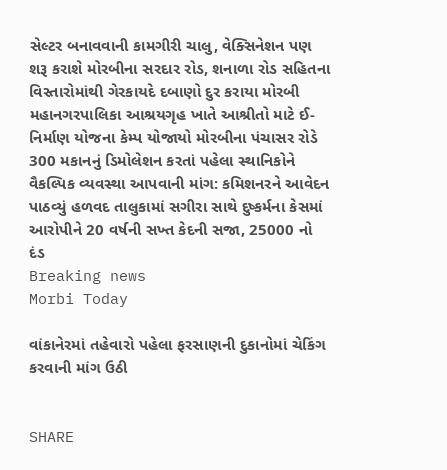સેલ્ટર બનાવવાની કામગીરી ચાલુ, વેક્સિનેશન પણ શરૂ કરાશે મોરબીના સરદાર રોડ, શનાળા રોડ સહિતના વિસ્તારોમાંથી ગેરકાયદે દબાણો દુર કરાયા મોરબી મહાનગરપાલિકા આશ્રયગૃહ ખાતે આશ્રીતો માટે ઈ-નિર્માણ યોજના કેમ્પ યોજાયો મોરબીના પંચાસર રોડે 300 મકાનનું ડિમોલેશન કરતાં પહેલા સ્થાનિકોને વૈકલ્પિક વ્યવસ્થા આપવાની માંગ: કમિશનરને આવેદન પાઠવ્યું હળવદ તાલુકામાં સગીરા સાથે દુષ્કર્મના કેસમાં આરોપીને 20 વર્ષની સખ્ત કેદની સજા, 25000 નો દંડ
Breaking news
Morbi Today

વાંકાનેરમાં તહેવારો પહેલા ફરસાણની દુકાનોમાં ચેકિંગ કરવાની માંગ ઉઠી


SHARE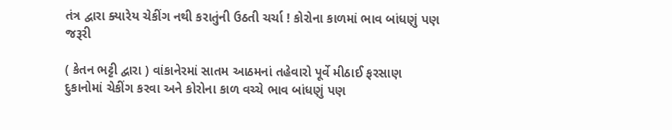તંત્ર દ્વારા ક્યારેય ચેકીંગ નથી કરાતુંની ઉઠતી ચર્ચા ! કોરોના કાળમાં ભાવ બાંધણું પણ જરૂરી

( કેતન ભટ્ટી દ્વારા ) વાંકાનેરમાં સાતમ આઠમનાં તહેવારો પૂર્વે મીઠાઈ ફરસાણ દુકાનોમાં ચેકીંગ કરવા અને કોરોના કાળ વચ્ચે ભાવ બાંધણું પણ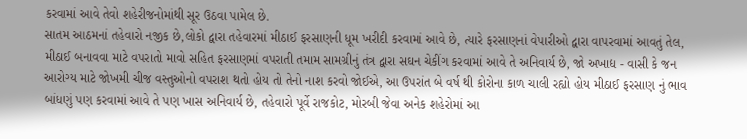કરવામાં આવે તેવો શહેરીજનોમાંથી સૂર ઉઠવા પામેલ છે.
સાતમ આઠમનાં તહેવારો નજીક છે,લોકો દ્વારા તહેવારમાં મીઠાઈ ફરસાણની ધૂમ ખરીદી કરવામાં આવે છે, ત્યારે ફરસાણનાં વેપારીઓ દ્વારા વાપરવામાં આવતું તેલ, મીઠાઈ બનાવવા માટે વપરાતો માવો સહિત ફરસાણમાં વપરાતી તમામ સામગ્રીનું તંત્ર દ્વારા સઘન ચેકીંગ કરવામાં આવે તે અનિવાર્ય છે, જો અખાદ્ય - વાસી કે જન આરોગ્ય માટે જોખમી ચીજ વસ્તુઓનો વપરાશ થતો હોય તો તેનો નાશ કરવો જોઈએ, આ ઉપરાંત બે વર્ષ થી કોરોના કાળ ચાલી રહ્યો હોય મીઠાઈ ફરસાણ નું ભાવ બાંધણું પણ કરવામાં આવે તે પણ ખાસ અનિવાર્ય છે, તહેવારો પૂર્વે રાજકોટ, મોરબી જેવા અનેક શહેરોમાં આ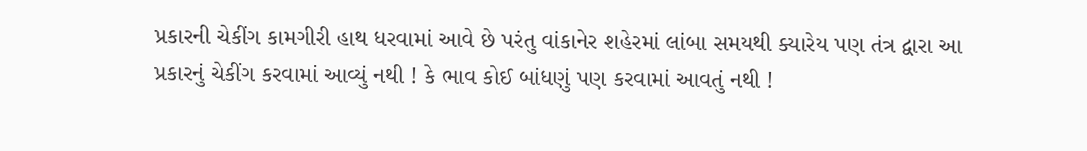પ્રકારની ચેકીંગ કામગીરી હાથ ધરવામાં આવે છે પરંતુ વાંકાનેર શહેરમાં લાંબા સમયથી ક્યારેય પણ તંત્ર દ્વારા આ પ્રકારનું ચેકીંગ કરવામાં આવ્યું નથી ! કે ભાવ કોઈ બાંધણું પણ કરવામાં આવતું નથી !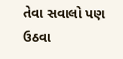તેવા સવાલો પણ ઉઠવા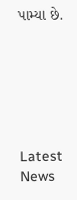પામ્યા છે.






Latest News